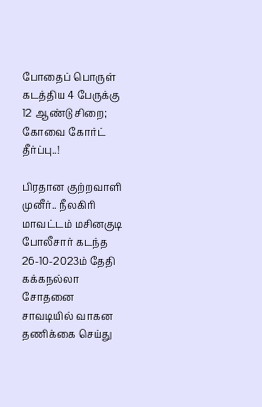போதைப் பொருள் கடத்திய 4 பேருக்கு 12 ஆண்டு சிறை; கோவை கோர்ட் தீர்ப்பு..!

பிரதான குற்றவாளி முனீர்.. நீலகிரி மாவட்டம் மசினகுடி போலீசார் கடந்த 26-10-2023ம் தேதி கக்கநல்லா சோதனை சாவடியில் வாகன தணிக்கை செய்து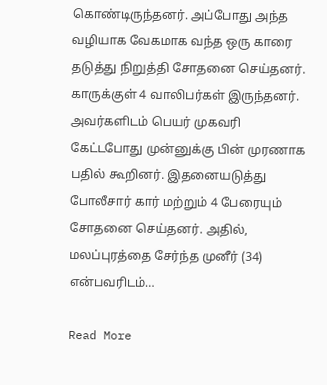கொண்டிருந்தனர். அப்போது அந்த வழியாக வேகமாக வந்த ஒரு காரை தடுத்து நிறுத்தி சோதனை செய்தனர். காருக்குள் 4 வாலிபர்கள் இருந்தனர். அவர்களிடம் பெயர் முகவரி கேட்டபோது முன்னுக்கு பின் முரணாக பதில் கூறினர். இதனையடுத்து போலீசார் கார் மற்றும் 4 பேரையும் சோதனை செய்தனர். அதில், மலப்புரத்தை சேர்ந்த முனீர் (34) என்பவரிடம்…

Read More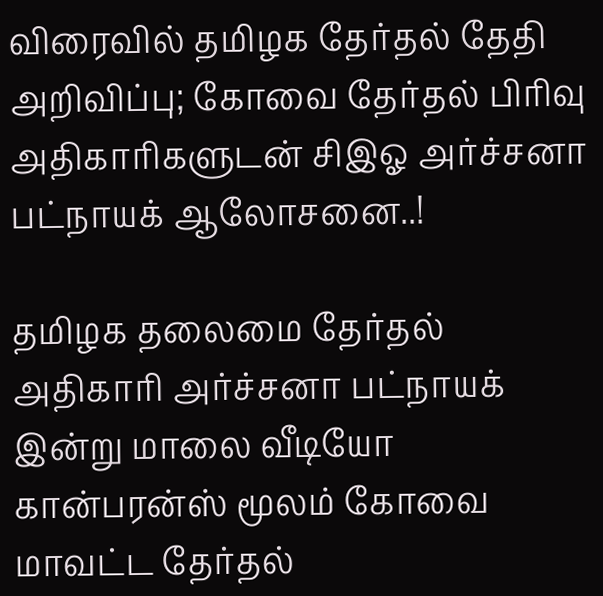விரைவில் தமிழக தேர்தல் தேதி அறிவிப்பு; கோவை தேர்தல் பிரிவு அதிகாரிகளுடன் சிஇஓ அர்ச்சனா பட்நாயக் ஆலோசனை..!

தமிழக தலைமை தேர்தல் அதிகாரி அர்ச்சனா பட்நாயக் இன்று மாலை வீடியோ கான்பரன்ஸ் மூலம் கோவை மாவட்ட தேர்தல்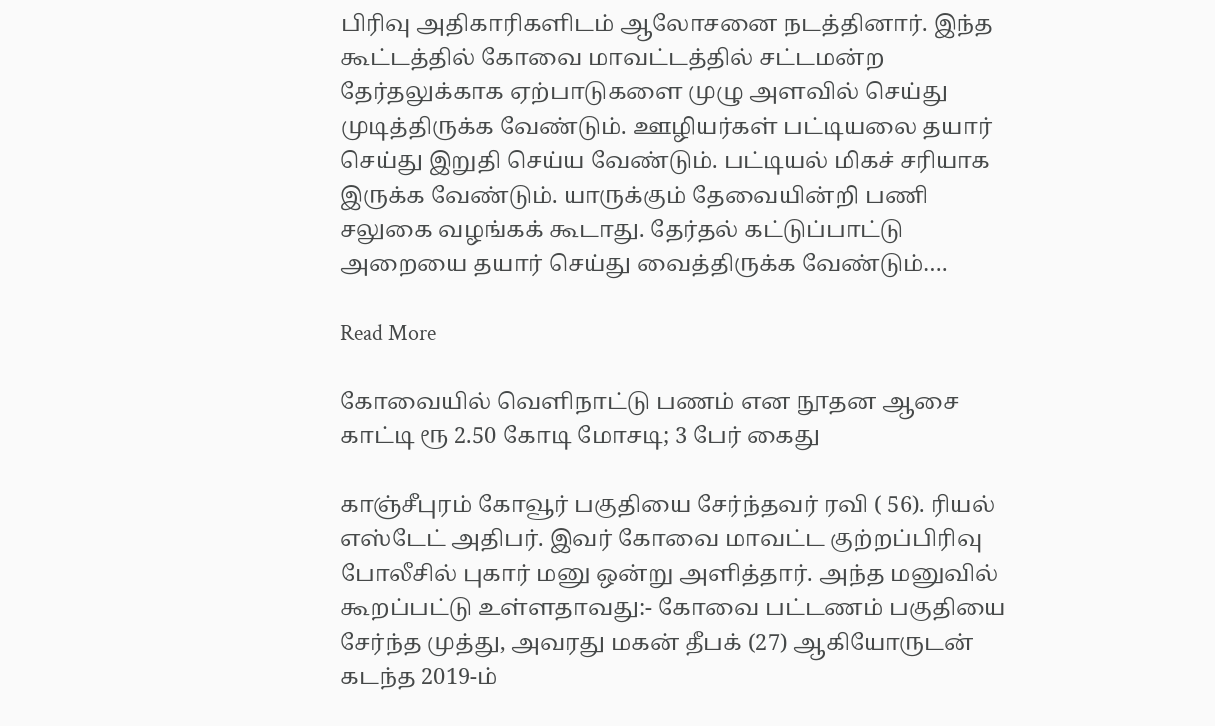பிரிவு அதிகாரிகளிடம் ஆலோசனை நடத்தினார். இந்த கூட்டத்தில் கோவை மாவட்டத்தில் சட்டமன்ற தேர்தலுக்காக ஏற்பாடுகளை முழு அளவில் செய்து முடித்திருக்க வேண்டும். ஊழியர்கள் பட்டியலை தயார் செய்து இறுதி செய்ய வேண்டும். பட்டியல் மிகச் சரியாக இருக்க வேண்டும். யாருக்கும் தேவையின்றி பணி சலுகை வழங்கக் கூடாது. தேர்தல் கட்டுப்பாட்டு அறையை தயார் செய்து வைத்திருக்க வேண்டும்‌….

Read More

கோவையில் வெளிநாட்டு பணம் என நூதன ஆசை காட்டி ரூ 2.50 கோடி மோசடி; 3 பேர் கைது

காஞ்சீபுரம் கோவூர் பகுதியை சேர்ந்தவர் ரவி ( 56). ரியல் எஸ்டேட் அதிபர். இவர் கோவை மாவட்ட குற்றப்பிரிவு போலீசில் புகார் மனு ஒன்று அளித்தார். அந்த மனுவில் கூறப்பட்டு உள்ளதாவது:- கோவை பட்டணம் பகுதியை சேர்ந்த முத்து, அவரது மகன் தீபக் (27) ஆகியோருடன் கடந்த 2019-ம்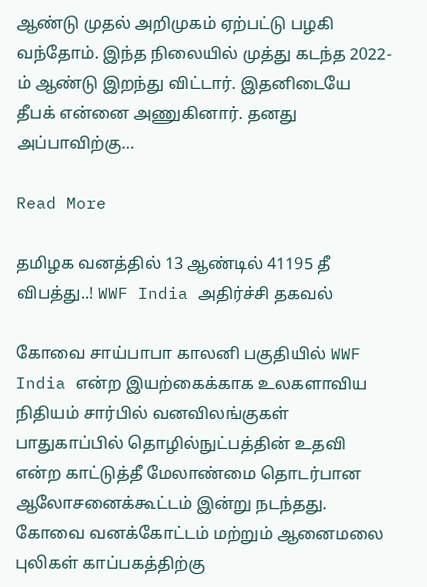ஆண்டு முதல் அறிமுகம் ஏற்பட்டு பழகி வந்தோம். இந்த நிலையில் முத்து கடந்த 2022-ம் ஆண்டு இறந்து விட்டார். இதனிடையே தீபக் என்னை அணுகினார். தனது அப்பாவிற்கு…

Read More

தமிழக வனத்தில் 13 ஆண்டில் 41195 தீ விபத்து..! WWF India அதிர்ச்சி தகவல்

கோவை சாய்பாபா காலனி பகுதியில் WWF India என்ற இயற்கைக்காக உலகளாவிய நிதியம் சார்பில் வனவிலங்குகள் பாதுகாப்பில் தொழில்நுட்பத்தின் உதவி என்ற காட்டுத்தீ மேலாண்மை தொடர்பான ஆலோசனைக்கூட்டம் இன்று நடந்தது. கோவை வனக்கோட்டம் மற்றும் ஆனைமலை புலிகள் காப்பகத்திற்கு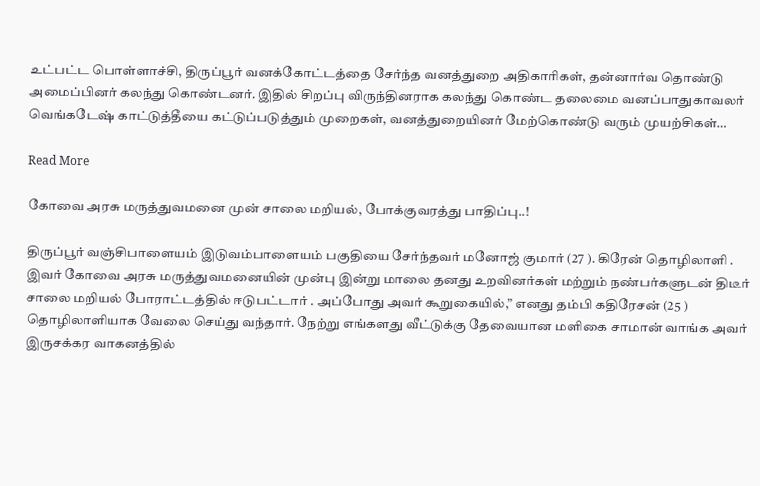உட்பட்ட பொள்ளாச்சி, திருப்பூர் வனக்கோட்டத்தை சேர்ந்த வனத்துறை அதிகாரிகள், தன்னார்வ தொண்டு அமைப்பினர் கலந்து கொண்டனர். இதில் சிறப்பு விருந்தினராக கலந்து கொண்ட தலைமை வனப்பாதுகாவலர் வெங்கடேஷ் காட்டுத்தீயை கட்டுப்படுத்தும் முறைகள், வனத்துறையினர் மேற்கொண்டு வரும் முயற்சிகள்…

Read More

கோவை அரசு மருத்துவமனை முன் சாலை மறியல், போக்குவரத்து பாதிப்பு..!

திருப்பூர் வஞ்சிபாளையம் இடுவம்பாளையம் பகுதியை சேர்ந்தவர் மனோஜ் குமார் (27 ). கிரேன் தொழிலாளி . இவர் கோவை அரசு மருத்துவமனையின் முன்பு இன்று மாலை தனது உறவினர்கள் மற்றும் நண்பர்களுடன் திடீர் சாலை மறியல் போராட்டத்தில் ஈடுபட்டார் . அப்போது அவர் கூறுகையில்,” எனது தம்பி கதிரேசன் (25 ) தொழிலாளியாக வேலை செய்து வந்தார். நேற்று எங்களது வீட்டுக்கு தேவையான மளிகை சாமான் வாங்க அவர் இருசக்கர வாகனத்தில்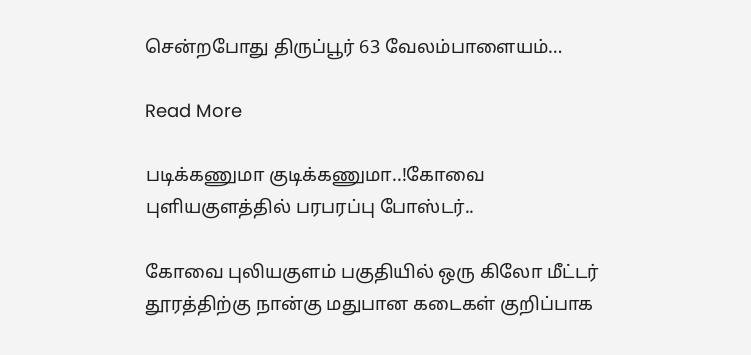சென்றபோது திருப்பூர் 63 வேலம்பாளையம்…

Read More

படிக்கணுமா குடிக்கணுமா..!கோவை புளியகுளத்தில் பரபரப்பு போஸ்டர்..

கோவை புலியகுளம் பகுதியில் ஒரு கிலோ மீட்டர் தூரத்திற்கு நான்கு மதுபான கடைகள் குறிப்பாக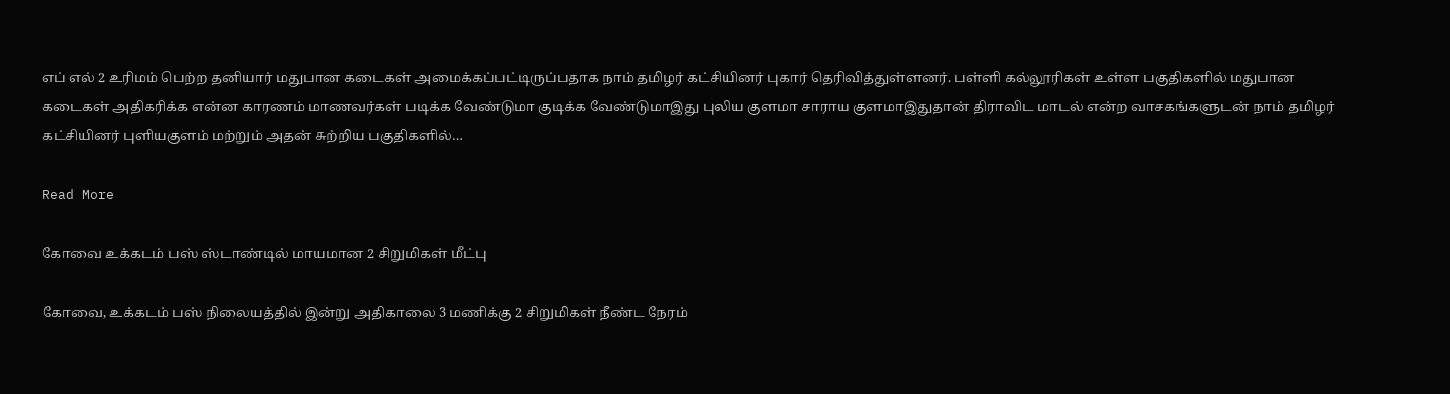எப் எல் 2 உரிமம் பெற்ற தனியார் மதுபான கடைகள் அமைக்கப்பட்டிருப்பதாக நாம் தமிழர் கட்சியினர் புகார் தெரிவித்துள்ளனர். பள்ளி கல்லூரிகள் உள்ள பகுதிகளில் மதுபான கடைகள் அதிகரிக்க என்ன காரணம் மாணவர்கள் படிக்க வேண்டுமா குடிக்க வேண்டுமாஇது புலிய குளமா சாராய குளமாஇதுதான் திராவிட மாடல் என்ற வாசகங்களுடன் நாம் தமிழர் கட்சியினர் புளியகுளம் மற்றும் அதன் சுற்றிய பகுதிகளில்…

Read More

கோவை உக்கடம் பஸ் ஸ்டாண்டில் மாயமான 2 சிறுமிகள் மீட்பு

கோவை, உக்கடம் பஸ் நிலையத்தில் இன்று அதிகாலை 3 மணிக்கு 2 சிறுமிகள் நீண்ட நேரம்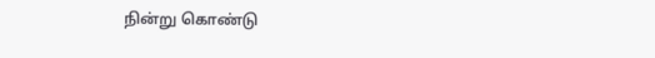நின்று கொண்டு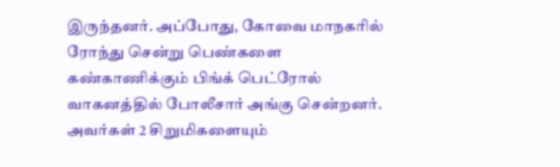இருந்தனர். அப்போது, கோவை மாநகரில் ரோந்து சென்று பெண்களை கண்காணிக்கும் பிங்க் பெட்ரோல் வாகனத்தில் போலீசார் அங்கு சென்றனர். அவர்கள் 2 சிறுமிகளையும்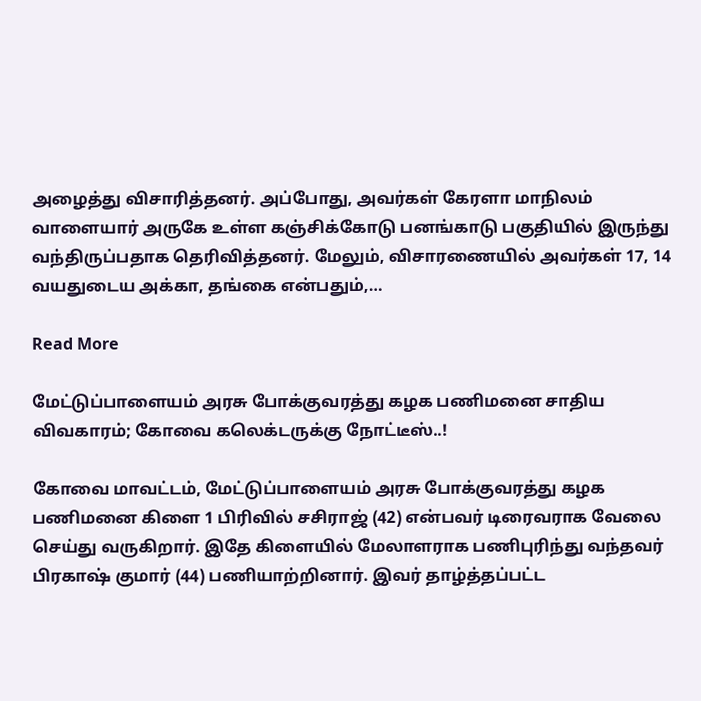அழைத்து விசாரித்தனர். அப்போது, அவர்கள் கேரளா மாநிலம் வாளையார் அருகே உள்ள கஞ்சிக்கோடு பனங்காடு பகுதியில் இருந்து வந்திருப்பதாக தெரிவித்தனர். மேலும், விசாரணையில் அவர்கள் 17, 14 வயதுடைய அக்கா, தங்கை என்பதும்,…

Read More

மேட்டுப்பாளையம் அரசு போக்குவரத்து கழக பணிமனை சாதிய விவகாரம்; கோவை கலெக்டருக்கு நோட்டீஸ்..!

கோவை மாவட்டம், மேட்டுப்பாளையம் அரசு போக்குவரத்து கழக பணிமனை கிளை 1 பிரிவில் சசிராஜ் (42) என்பவர் டிரைவராக வேலை செய்து வருகிறார். இதே கிளையில் மேலாளராக பணிபுரிந்து வந்தவர் பிரகாஷ் குமார் (44) பணியாற்றினார். இவர் தாழ்த்தப்பட்ட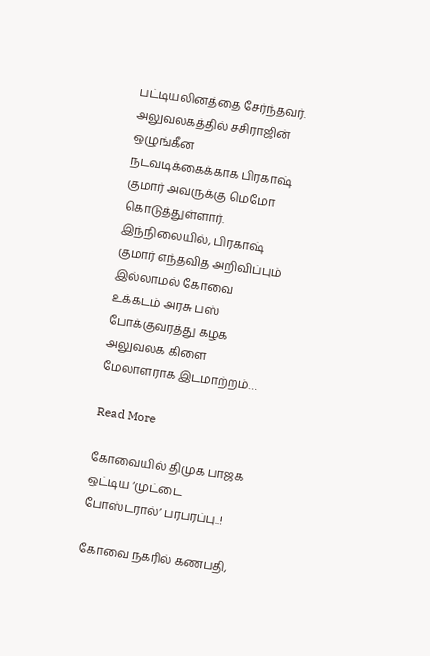பட்டியலினத்தை சேர்ந்தவர். அலுவலகத்தில் சசிராஜின் ஒழுங்கீன நடவடிக்கைக்காக பிரகாஷ் குமார் அவருக்கு மெமோ கொடுத்துள்ளார். இந்நிலையில், பிரகாஷ் குமார் எந்தவித அறிவிப்பும் இல்லாமல் கோவை உக்கடம் அரசு பஸ் போக்குவரத்து கழக அலுவலக கிளை மேலாளராக இடமாற்றம்…

Read More

கோவையில் திமுக பாஜக ஒட்டிய ‘முட்டை போஸ்டரால்’ பரபரப்பு..!

கோவை நகரில் கணபதி,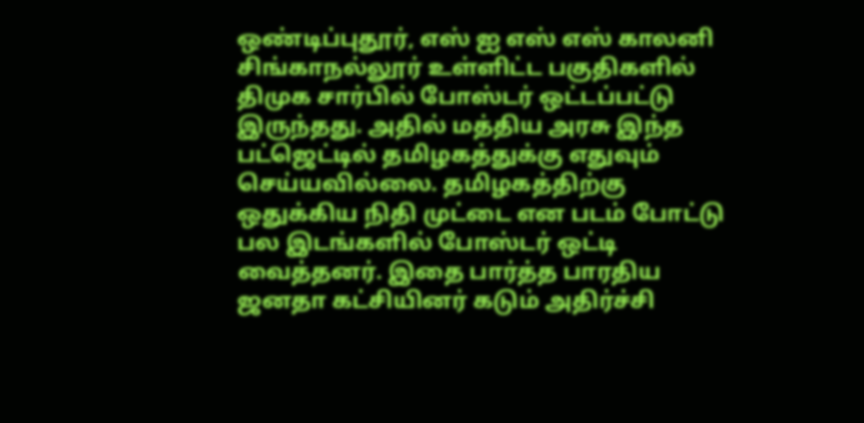ஒண்டிப்புதூர், எஸ் ஐ எஸ் எஸ் காலனி சிங்காநல்லூர் உள்ளிட்ட பகுதிகளில் திமுக சார்பில் போஸ்டர் ஒட்டப்பட்டு இருந்தது. அதில் மத்திய அரசு இந்த பட்ஜெட்டில் தமிழகத்துக்கு எதுவும் செய்யவில்லை. தமிழகத்திற்கு ஒதுக்கிய நிதி முட்டை என படம் போட்டு பல இடங்களில் போஸ்டர் ஒட்டி வைத்தனர். இதை பார்த்த பாரதிய ஜனதா கட்சியினர் கடும் அதிர்ச்சி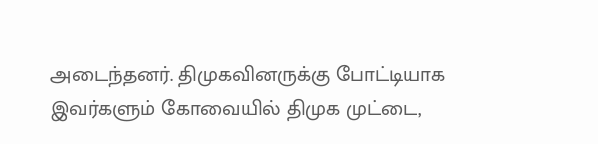அடைந்தனர். திமுகவினருக்கு போட்டியாக இவர்களும் கோவையில் திமுக முட்டை,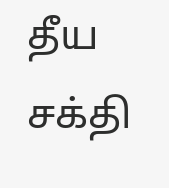தீய சக்தி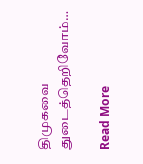திமுகவை துடைத்தெறிவோம்…

Read More